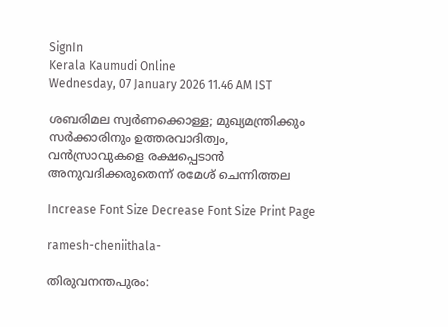SignIn
Kerala Kaumudi Online
Wednesday, 07 January 2026 11.46 AM IST

ശബരിമല സ്വർണക്കൊള്ള; മുഖ്യമന്ത്രിക്കും സർക്കാരിനും ഉത്തരവാദിത്വം,   വൻസ്രാവുകളെ രക്ഷപ്പെടാൻ അനുവദിക്കരുതെന്ന് രമേശ് ചെന്നിത്തല

Increase Font Size Decrease Font Size Print Page

ramesh-cheniithala-

തിരുവനന്തപുരം: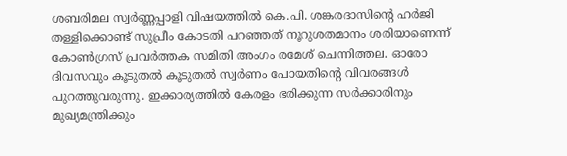ശബരിമല സ്വർണ്ണപ്പാളി വിഷയത്തിൽ കെ.പി. ശങ്കരദാസിന്റെ ഹർജി തള്ളിക്കൊണ്ട് സുപ്രീം കോടതി പറഞ്ഞത് നൂറുശതമാനം ശരിയാണെന്ന് കോൺഗ്രസ് പ്രവർത്തക സമിതി അംഗം രമേശ് ചെന്നിത്തല. ഓരോ ദിവസവും കൂടുതൽ കൂടുതൽ സ്വർണം പോയതിന്റെ വിവരങ്ങൾ പുറത്തുവരുന്നു. ഇക്കാര്യത്തിൽ കേരളം ഭരിക്കുന്ന സർക്കാരിനും മുഖ്യമന്ത്രിക്കും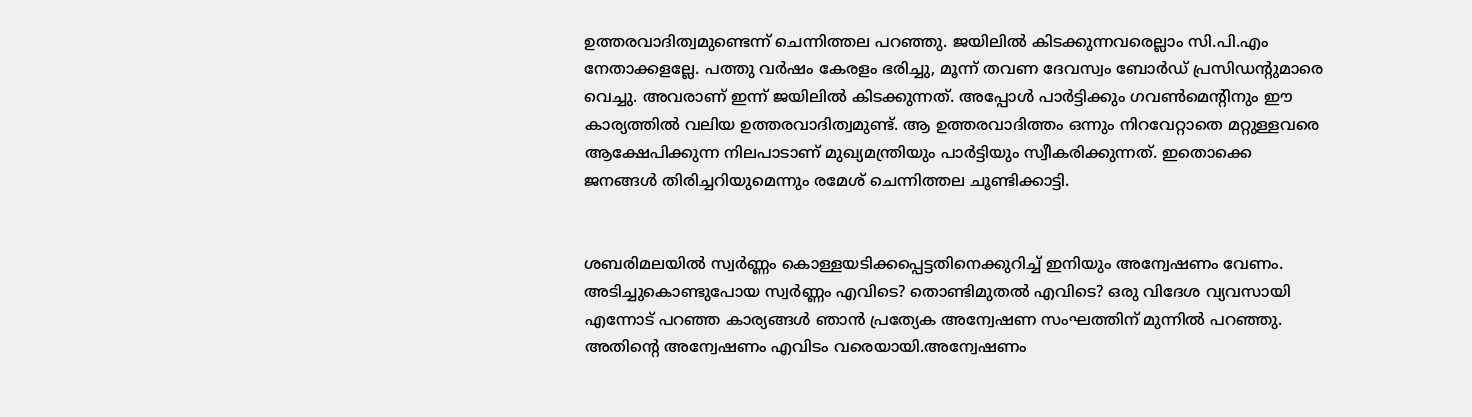ഉത്തരവാദിത്വമുണ്ടെന്ന് ചെന്നിത്തല പറഞ്ഞു. ജയിലിൽ കിടക്കുന്നവരെല്ലാം സി.പി.എം നേതാക്കളല്ലേ. പത്തു വർഷം കേരളം ഭരിച്ചു, മൂന്ന് തവണ ദേവസ്വം ബോർഡ് പ്രസിഡന്റുമാരെ വെച്ചു. അവരാണ് ഇന്ന് ജയിലിൽ കിടക്കുന്നത്. അപ്പോൾ പാർട്ടിക്കും ഗവൺമെന്റിനും ഈ കാര്യത്തിൽ വലിയ ഉത്തരവാദിത്വമുണ്ട്. ആ ഉത്തരവാദിത്തം ഒന്നും നിറവേറ്റാതെ മറ്റുള്ളവരെ ആക്ഷേപിക്കുന്ന നിലപാടാണ് മുഖ്യമന്ത്രിയും പാർട്ടിയും സ്വീകരിക്കുന്നത്. ഇതൊക്കെ ജനങ്ങൾ തിരിച്ചറിയുമെന്നും രമേശ് ചെന്നിത്തല ചൂണ്ടിക്കാട്ടി.


ശബരിമലയിൽ സ്വർണ്ണം കൊള്ളയടിക്കപ്പെട്ടതിനെക്കുറിച്ച് ഇനിയും അന്വേഷണം വേണം. അടിച്ചുകൊണ്ടുപോയ സ്വർണ്ണം എവിടെ? തൊണ്ടിമുതൽ എവിടെ? ഒരു വിദേശ വ്യവസായി എന്നോട് പറഞ്ഞ കാര്യങ്ങൾ ഞാൻ പ്രത്യേക അന്വേഷണ സംഘത്തിന് മുന്നിൽ പറഞ്ഞു. അതിന്റെ അന്വേഷണം എവിടം വരെയായി.അന്വേഷണം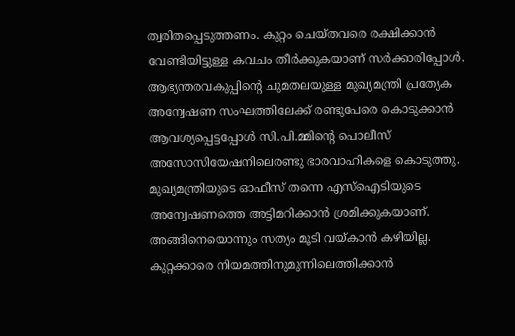ത്വരിതപ്പെടുത്തണം. കുറ്റം ചെയ്തവരെ രക്ഷിക്കാൻ വേണ്ടിയിട്ടുള്ള കവചം തീർക്കുകയാണ് സർക്കാരിപ്പോൾ. ആഭ്യന്തരവകുപ്പിന്റെ ചുമതലയുള്ള മുഖ്യമന്ത്രി പ്രത്യേക അന്വേഷണ സംഘത്തിലേക്ക് രണ്ടുപേരെ കൊടുക്കാൻ ആവശ്യപ്പെട്ടപ്പോൾ സി.പി.മ്മിന്റെ പൊലീസ് അസോസിയേഷനിലെരണ്ടു ഭാരവാഹികളെ കൊടുത്തു. മുഖ്യമന്ത്രിയുടെ ഓഫീസ് തന്നെ എസ്‌ഐടിയുടെ അന്വേഷണത്തെ അട്ടിമറിക്കാൻ ശ്രമിക്കുകയാണ്. അങ്ങിനെയൊന്നും സത്യം മൂടി വയ്കാൻ കഴിയില്ല.
കുറ്റക്കാരെ നിയമത്തിനുമുന്നിലെത്തിക്കാൻ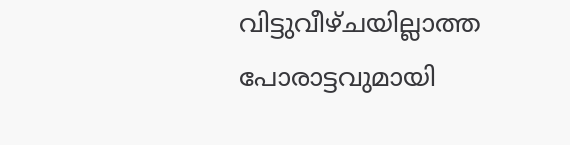വിട്ടുവീഴ്ചയില്ലാത്ത പോരാട്ടവുമായി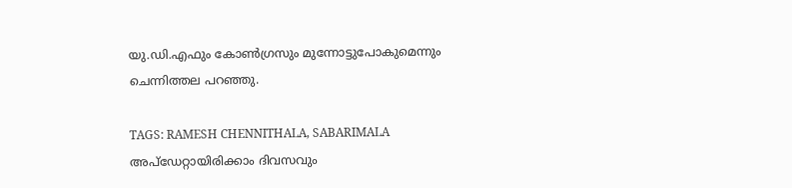യു.ഡി.എഫും കോൺഗ്രസും മുന്നോട്ടുപോകുമെന്നും ചെന്നിത്തല പറഞ്ഞു.

TAGS: RAMESH CHENNITHALA, SABARIMALA
അപ്ഡേറ്റായിരിക്കാം ദിവസവും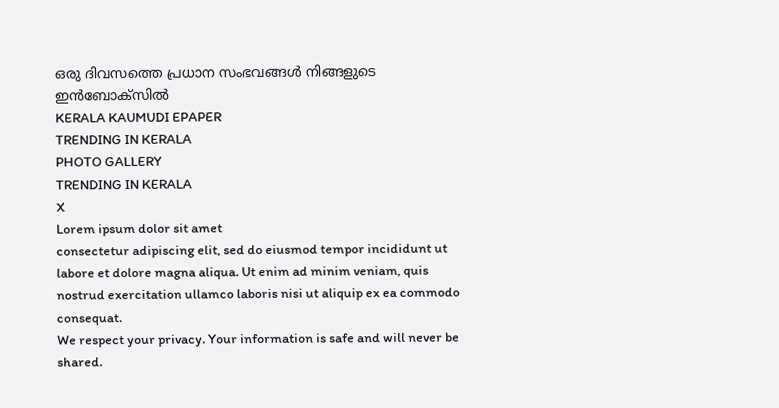ഒരു ദിവസത്തെ പ്രധാന സംഭവങ്ങൾ നിങ്ങളുടെ ഇൻബോക്സിൽ
KERALA KAUMUDI EPAPER
TRENDING IN KERALA
PHOTO GALLERY
TRENDING IN KERALA
X
Lorem ipsum dolor sit amet
consectetur adipiscing elit, sed do eiusmod tempor incididunt ut labore et dolore magna aliqua. Ut enim ad minim veniam, quis nostrud exercitation ullamco laboris nisi ut aliquip ex ea commodo consequat.
We respect your privacy. Your information is safe and will never be shared.